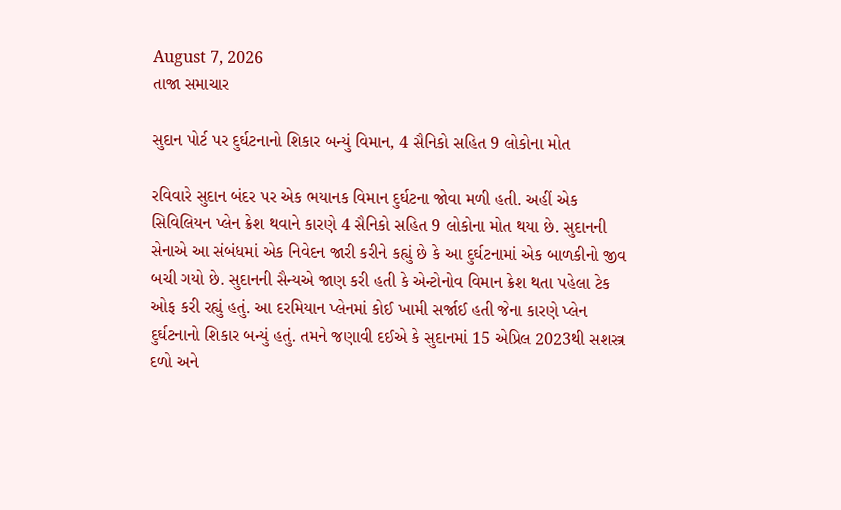August 7, 2026
તાજા સમાચાર

સુદાન પોર્ટ પર દુર્ઘટનાનો શિકાર બન્યું વિમાન, 4 સૈનિકો સહિત 9 લોકોના મોત

રવિવારે સુદાન બંદર પર એક ભયાનક વિમાન દુર્ઘટના જોવા મળી હતી. અહીં એક સિવિલિયન પ્લેન ક્રેશ થવાને કારણે 4 સૈનિકો સહિત 9 લોકોના મોત થયા છે. સુદાનની સેનાએ આ સંબંધમાં એક નિવેદન જારી કરીને કહ્યું છે કે આ દુર્ઘટનામાં એક બાળકીનો જીવ બચી ગયો છે. સુદાનની સૈન્યએ જાણ કરી હતી કે એન્ટોનોવ વિમાન ક્રેશ થતા પહેલા ટેક ઓફ કરી રહ્યું હતું. આ દરમિયાન પ્લેનમાં કોઈ ખામી સર્જાઈ હતી જેના કારણે પ્લેન દુર્ઘટનાનો શિકાર બન્યું હતું. તમને જણાવી દઈએ કે સુદાનમાં 15 એપ્રિલ 2023થી સશસ્ત્ર દળો અને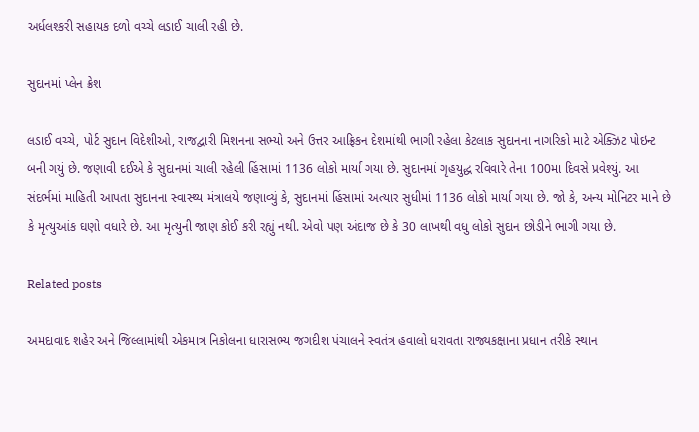અર્ધલશ્કરી સહાયક દળો વચ્ચે લડાઈ ચાલી રહી છે.

સુદાનમાં પ્લેન ક્રેશ

લડાઈ વચ્ચે, પોર્ટ સુદાન વિદેશીઓ, રાજદ્વારી મિશનના સભ્યો અને ઉત્તર આફ્રિકન દેશમાંથી ભાગી રહેલા કેટલાક સુદાનના નાગરિકો માટે એક્ઝિટ પોઇન્ટ બની ગયું છે. જણાવી દઈએ કે સુદાનમાં ચાલી રહેલી હિંસામાં 1136 લોકો માર્યા ગયા છે. સુદાનમાં ગૃહયુદ્ધ રવિવારે તેના 100મા દિવસે પ્રવેશ્યું. આ સંદર્ભમાં માહિતી આપતા સુદાનના સ્વાસ્થ્ય મંત્રાલયે જણાવ્યું કે, સુદાનમાં હિંસામાં અત્યાર સુધીમાં 1136 લોકો માર્યા ગયા છે. જો કે, અન્ય મોનિટર માને છે કે મૃત્યુઆંક ઘણો વધારે છે. આ મૃત્યુની જાણ કોઈ કરી રહ્યું નથી. એવો પણ અંદાજ છે કે 30 લાખથી વધુ લોકો સુદાન છોડીને ભાગી ગયા છે.

Related posts

અમદાવાદ શહેર અને જિલ્લામાંથી એકમાત્ર નિકોલના ધારાસભ્ય જગદીશ પંચાલને સ્વતંત્ર હવાલો ધરાવતા રાજ્યકક્ષાના પ્રધાન તરીકે સ્થાન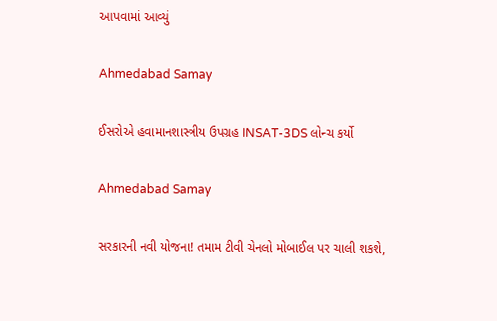આપવામાં આવ્યું

Ahmedabad Samay

ઈસરોએ હવામાનશાસ્ત્રીય ઉપગ્રહ INSAT-3DS લોન્ચ કર્યો

Ahmedabad Samay

સરકારની નવી યોજના! તમામ ટીવી ચેનલો મોબાઈલ પર ચાલી શકશે,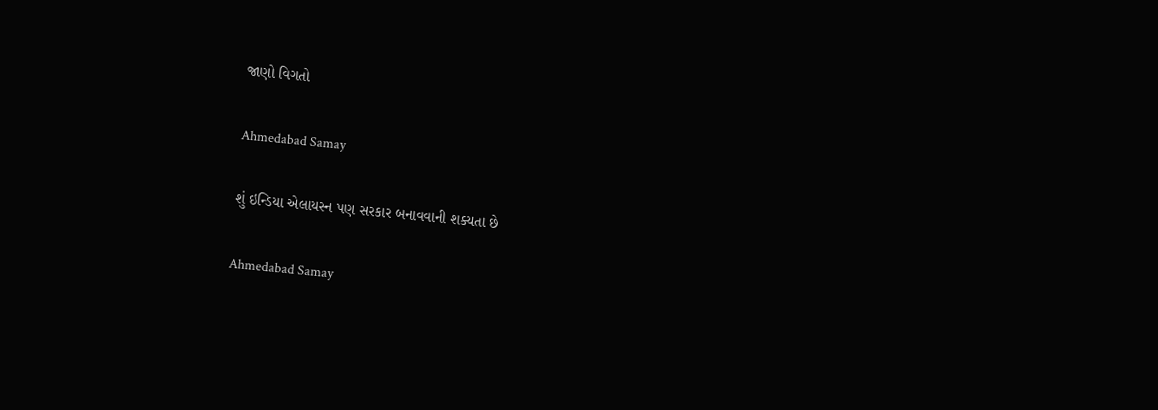જાણો વિગતો

Ahmedabad Samay

શું ઇન્ડિયા એલાયસ્ન પણ સરકાર બનાવવાની શક્યતા છે

Ahmedabad Samay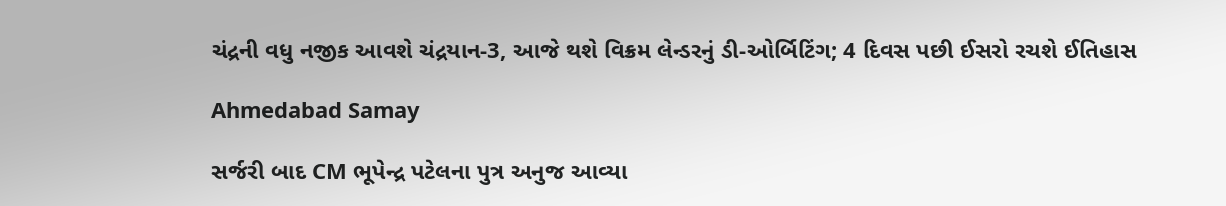ચંદ્રની વધુ નજીક આવશે ચંદ્રયાન-3, આજે થશે વિક્રમ લેન્ડરનું ડી-ઓર્બિટિંગ; 4 દિવસ પછી ઈસરો રચશે ઈતિહાસ

Ahmedabad Samay

સર્જરી બાદ CM ભૂપેન્દ્ર પટેલના પુત્ર અનુજ આવ્યા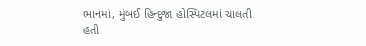ભાનમાં, મુંબઈ હિન્દુજા હોસ્પિટલમાં ચાલતી હતી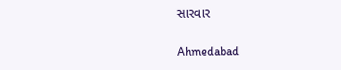સારવાર

Ahmedabad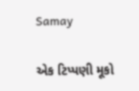Samay

એક ટિપ્પણી મૂકો